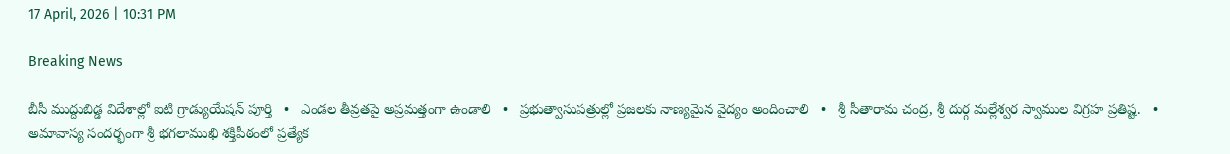17 April, 2026 | 10:31 PM

Breaking News

బీసీ ముద్దుబిడ్డ విదేశాల్లో ఐటి గ్రాడ్యుయేషన్ పూర్తి   •   ఎండల తీవ్రతపై అప్రమత్తంగా ఉండాలి   •   ప్రభుత్వాసుపత్రుల్లో ప్రజలకు నాణ్యమైన వైద్యం అందించాలి   •   శ్రీ సీతారామ చంద్ర, శ్రీ దుర్గ మల్లేశ్వర స్వాముల విగ్రహ ప్రతిష్ట.   •   అమావాస్య సందర్భంగా శ్రీ భగలాముఖి శక్తిపీఠంలో ప్రత్యేక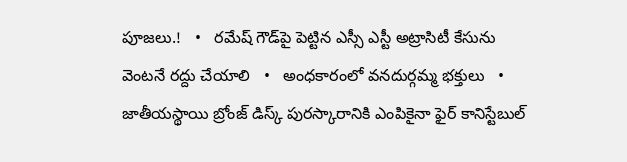పూజలు.!   •   రమేష్ గౌడ్‌పై పెట్టిన ఎస్సీ ఎస్టీ అట్రాసిటీ కేసును వెంటనే రద్దు చేయాలి   •   అంధకారంలో వనదుర్గమ్మ భక్తులు   •   జాతీయస్థాయి బ్రోంజ్ డిస్క్ పురస్కారానికి ఎంపికైనా ఫైర్ కానిస్టేబుల్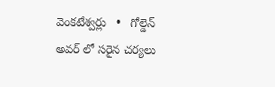వెంకటేశ్వర్లు   •   గోల్డెన్ అవర్ లో సరైన చర్యలు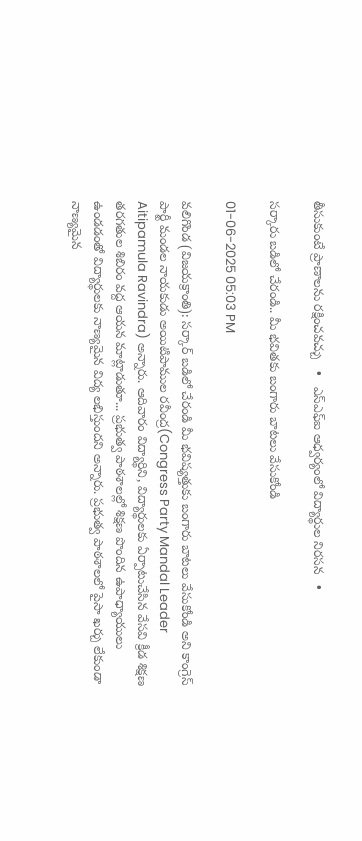తీసుకుంటే ప్రాణాలను రక్షించవచ్చు   •   ఎస్ఎఫ్ఐ ఆధ్వర్యంలో విద్యార్థుల నిరసన   •

సర్కారు బడిలో చేరండి.. మీ భవితకు బంగారు బాటలు వేసుకోండి

01-06-2025 05:03 PM

వలిగొండ (విజయక్రాంతి): సర్కార్ బడిలో చేరండి మీ భవిష్యత్తుకు బంగారు బాటలు వేసుకోండి అని కాంగ్రెస్ పార్టీ మండల నాయకుడు అయిటిపాముల రవీంద్ర(Congress Party Mandal Leader Aitipamula Ravindra) అన్నారు. ఆదివారం విద్యార్థిని, విద్యార్థులకు ఏర్పాటుచేసిన వేసవి క్రీడ శిక్షణ తరగతుల శిబిరం వద్ద ఆయన మాట్లాడుతూ... ప్రభుత్వ పాఠశాలల్లో శిక్షణ పొందిన ఉపాధ్యాయులు ఉండడంతో విద్యార్థులకు నాణ్యమైన విద్య లభిస్తుందని అన్నారు. ప్రభుత్వ పాఠశాలలో పైసా ఖర్చు లేకుండా నాణ్యమైన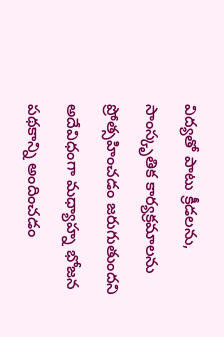విద్యతో పాటు క్రీడలను, సాంస్కృతిక కార్యక్రమాలను ప్రోత్సహించడం జరుగుతుందని అదేవిధంగా మధ్యాహ్న భోజన పథకాన్ని అందించడం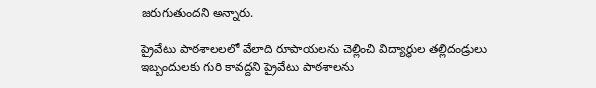జరుగుతుందని అన్నారు.

ప్రైవేటు పాఠశాలలలో వేలాది రూపాయలను చెల్లించి విద్యార్థుల తల్లిదండ్రులు ఇబ్బందులకు గురి కావద్దని ప్రైవేటు పాఠశాలను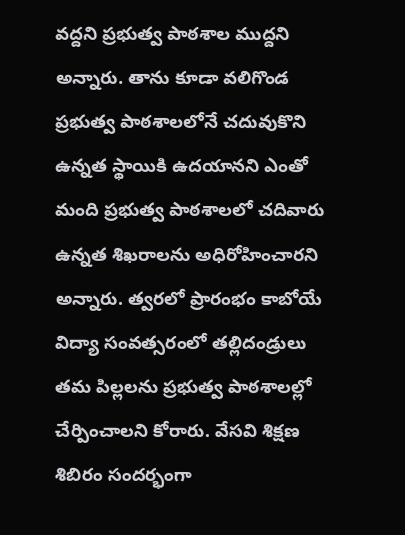వద్దని ప్రభుత్వ పాఠశాల ముద్దని అన్నారు. తాను కూడా వలిగొండ ప్రభుత్వ పాఠశాలలోనే చదువుకొని ఉన్నత స్థాయికి ఉదయానని ఎంతో మంది ప్రభుత్వ పాఠశాలలో చదివారు ఉన్నత శిఖరాలను అధిరోహించారని అన్నారు. త్వరలో ప్రారంభం కాబోయే విద్యా సంవత్సరంలో తల్లిదండ్రులు తమ పిల్లలను ప్రభుత్వ పాఠశాలల్లో చేర్పించాలని కోరారు. వేసవి శిక్షణ శిబిరం సందర్భంగా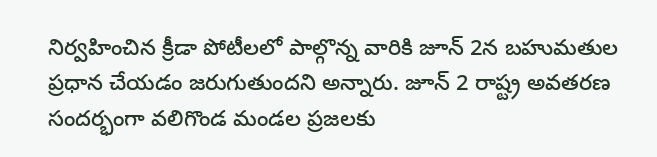నిర్వహించిన క్రీడా పోటీలలో పాల్గొన్న వారికి జూన్ 2న బహుమతుల ప్రధాన చేయడం జరుగుతుందని అన్నారు. జూన్ 2 రాష్ట్ర అవతరణ సందర్భంగా వలిగొండ మండల ప్రజలకు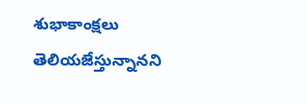శుభాకాంక్షలు తెలియజేస్తున్నానని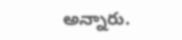అన్నారు.